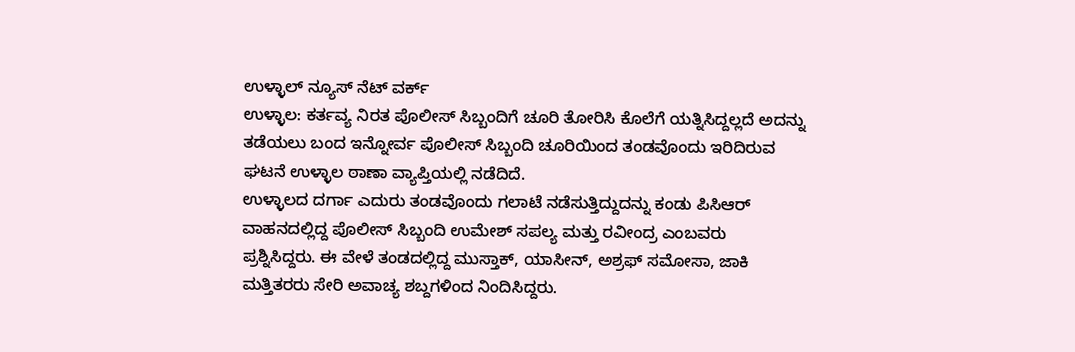ಉಳ್ಳಾಲ್ ನ್ಯೂಸ್ ನೆಟ್ ವರ್ಕ್
ಉಳ್ಳಾಲ: ಕರ್ತವ್ಯ ನಿರತ ಪೊಲೀಸ್ ಸಿಬ್ಬಂದಿಗೆ ಚೂರಿ ತೋರಿಸಿ ಕೊಲೆಗೆ ಯತ್ನಿಸಿದ್ದಲ್ಲದೆ ಅದನ್ನು ತಡೆಯಲು ಬಂದ ಇನ್ನೋರ್ವ ಪೊಲೀಸ್ ಸಿಬ್ಬಂದಿ ಚೂರಿಯಿಂದ ತಂಡವೊಂದು ಇರಿದಿರುವ ಘಟನೆ ಉಳ್ಳಾಲ ಠಾಣಾ ವ್ಯಾಪ್ತಿಯಲ್ಲಿ ನಡೆದಿದೆ.
ಉಳ್ಳಾಲದ ದರ್ಗಾ ಎದುರು ತಂಡವೊಂದು ಗಲಾಟೆ ನಡೆಸುತ್ತಿದ್ದುದನ್ನು ಕಂಡು ಪಿಸಿಆರ್ ವಾಹನದಲ್ಲಿದ್ದ ಪೊಲೀಸ್ ಸಿಬ್ಬಂದಿ ಉಮೇಶ್ ಸಪಲ್ಯ ಮತ್ತು ರವೀಂದ್ರ ಎಂಬವರು ಪ್ರಶ್ನಿಸಿದ್ದರು. ಈ ವೇಳೆ ತಂಡದಲ್ಲಿದ್ದ ಮುಸ್ತಾಕ್, ಯಾಸೀನ್, ಅಶ್ರಫ್ ಸಮೋಸಾ, ಜಾಕಿ ಮತ್ತಿತರರು ಸೇರಿ ಅವಾಚ್ಯ ಶಬ್ದಗಳಿಂದ ನಿಂದಿಸಿದ್ದರು.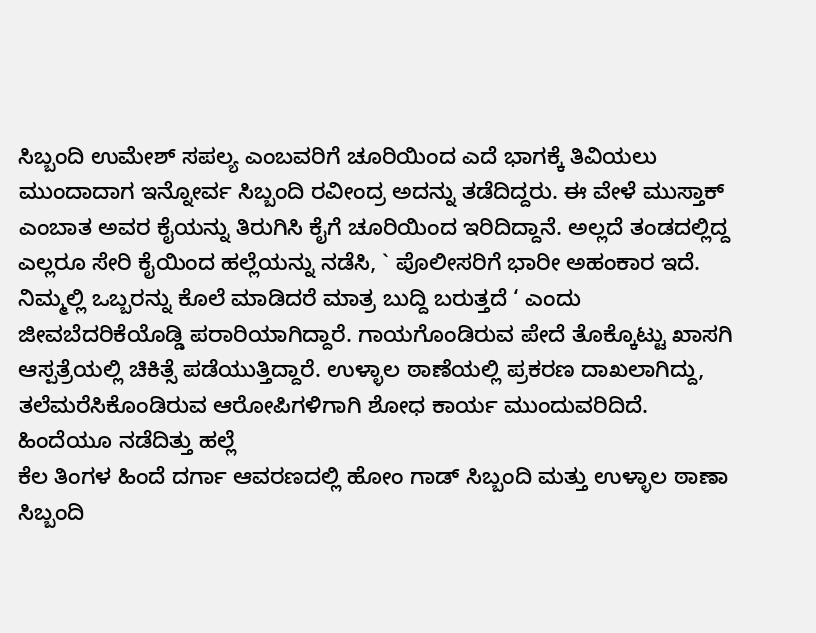ಸಿಬ್ಬಂದಿ ಉಮೇಶ್ ಸಪಲ್ಯ ಎಂಬವರಿಗೆ ಚೂರಿಯಿಂದ ಎದೆ ಭಾಗಕ್ಕೆ ತಿವಿಯಲು ಮುಂದಾದಾಗ ಇನ್ನೋರ್ವ ಸಿಬ್ಬಂದಿ ರವೀಂದ್ರ ಅದನ್ನು ತಡೆದಿದ್ದರು. ಈ ವೇಳೆ ಮುಸ್ತಾಕ್ ಎಂಬಾತ ಅವರ ಕೈಯನ್ನು ತಿರುಗಿಸಿ ಕೈಗೆ ಚೂರಿಯಿಂದ ಇರಿದಿದ್ದಾನೆ. ಅಲ್ಲದೆ ತಂಡದಲ್ಲಿದ್ದ ಎಲ್ಲರೂ ಸೇರಿ ಕೈಯಿಂದ ಹಲ್ಲೆಯನ್ನು ನಡೆಸಿ, ` ಪೊಲೀಸರಿಗೆ ಭಾರೀ ಅಹಂಕಾರ ಇದೆ. ನಿಮ್ಮಲ್ಲಿ ಒಬ್ಬರನ್ನು ಕೊಲೆ ಮಾಡಿದರೆ ಮಾತ್ರ ಬುದ್ದಿ ಬರುತ್ತದೆ ‘ ಎಂದು ಜೀವಬೆದರಿಕೆಯೊಡ್ಡಿ ಪರಾರಿಯಾಗಿದ್ದಾರೆ. ಗಾಯಗೊಂಡಿರುವ ಪೇದೆ ತೊಕ್ಕೊಟ್ಟು ಖಾಸಗಿ ಆಸ್ಪತ್ರೆಯಲ್ಲಿ ಚಿಕಿತ್ಸೆ ಪಡೆಯುತ್ತಿದ್ದಾರೆ. ಉಳ್ಳಾಲ ಠಾಣೆಯಲ್ಲಿ ಪ್ರಕರಣ ದಾಖಲಾಗಿದ್ದು, ತಲೆಮರೆಸಿಕೊಂಡಿರುವ ಆರೋಪಿಗಳಿಗಾಗಿ ಶೋಧ ಕಾರ್ಯ ಮುಂದುವರಿದಿದೆ.
ಹಿಂದೆಯೂ ನಡೆದಿತ್ತು ಹಲ್ಲೆ
ಕೆಲ ತಿಂಗಳ ಹಿಂದೆ ದರ್ಗಾ ಆವರಣದಲ್ಲಿ ಹೋಂ ಗಾಡ್ ಸಿಬ್ಬಂದಿ ಮತ್ತು ಉಳ್ಳಾಲ ಠಾಣಾ ಸಿಬ್ಬಂದಿ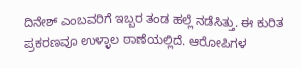ದಿನೇಶ್ ಎಂಬವರಿಗೆ ಇಬ್ಬರ ತಂಡ ಹಲ್ಲೆ ನಡೆಸಿತ್ತು. ಈ ಕುರಿತ ಪ್ರಕರಣವೂ ಉಳ್ಳಾಲ ಠಾಣೆಯಲ್ಲಿದೆ. ಆರೋಪಿಗಳ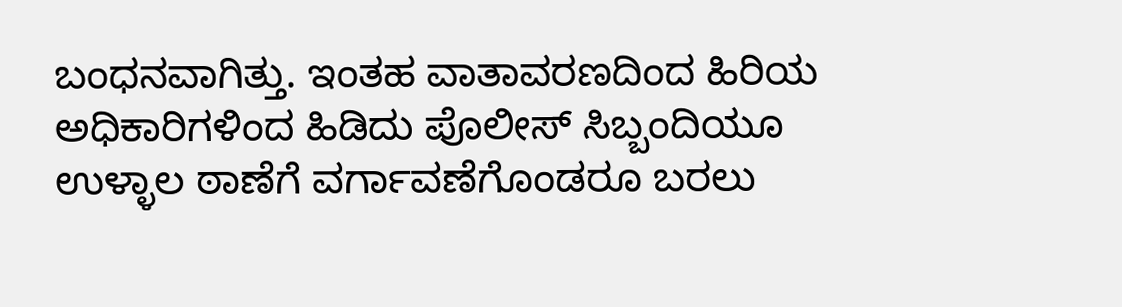ಬಂಧನವಾಗಿತ್ತು. ಇಂತಹ ವಾತಾವರಣದಿಂದ ಹಿರಿಯ ಅಧಿಕಾರಿಗಳಿಂದ ಹಿಡಿದು ಪೊಲೀಸ್ ಸಿಬ್ಬಂದಿಯೂ ಉಳ್ಳಾಲ ಠಾಣೆಗೆ ವರ್ಗಾವಣೆಗೊಂಡರೂ ಬರಲು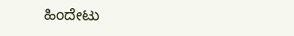ಹಿಂದೇಟು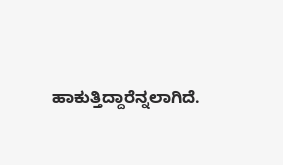ಹಾಕುತ್ತಿದ್ದಾರೆನ್ನಲಾಗಿದೆ.